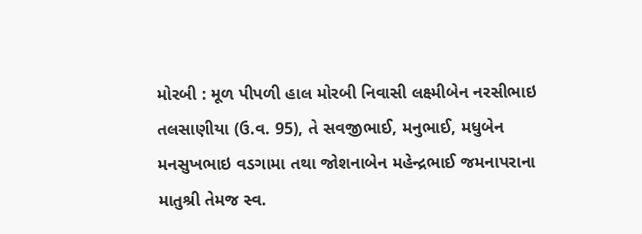મોરબી : મૂળ પીપળી હાલ મોરબી નિવાસી લક્ષ્મીબેન નરસીભાઇ તલસાણીયા (ઉ.વ. 95), તે સવજીભાઈ, મનુભાઈ, મધુબેન મનસુખભાઇ વડગામા તથા જોશનાબેન મહેન્દ્રભાઈ જમનાપરાના માતુશ્રી તેમજ સ્વ.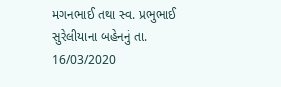મગનભાઈ તથા સ્વ. પ્રભુભાઈ સુરેલીયાના બહેનનું તા. 16/03/2020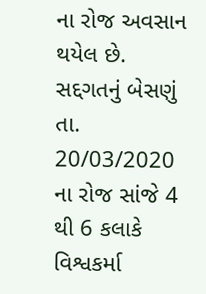ના રોજ અવસાન થયેલ છે. સદ્દગતનું બેસણું તા. 20/03/2020 ના રોજ સાંજે 4 થી 6 કલાકે વિશ્વકર્મા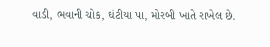વાડી, ભવાની ચોક, ઘંટીયા પા, મોરબી ખાતે રાખેલ છે.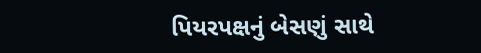પિયરપક્ષનું બેસણું સાથે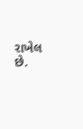રાખેલ છે.